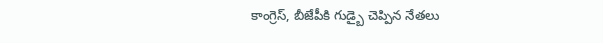కాంగ్రెస్, బీజేపీకి గుడ్బై చెప్పిన నేతలు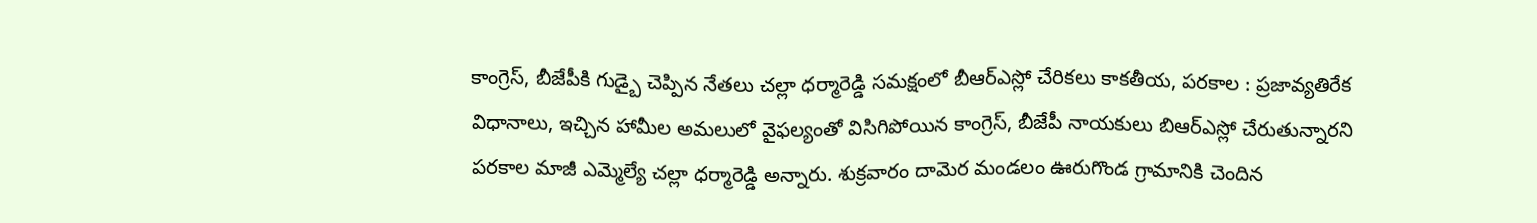కాంగ్రెస్, బీజేపీకి గుడ్బై చెప్పిన నేతలు చల్లా ధర్మారెడ్డి సమక్షంలో బీఆర్ఎస్లో చేరికలు కాకతీయ, పరకాల : ప్రజావ్యతిరేక విధానాలు, ఇచ్చిన హామీల అమలులో వైఫల్యంతో విసిగిపోయిన కాంగ్రెస్, బీజేపీ నాయకులు బిఆర్ఎస్లో చేరుతున్నారని పరకాల మాజీ ఎమ్మెల్యే చల్లా ధర్మారెడ్డి అన్నారు. శుక్రవారం దామెర మండలం ఊరుగొండ గ్రామానికి చెందిన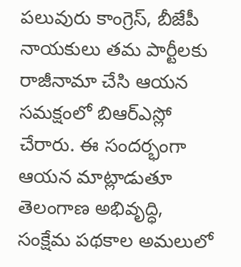పలువురు కాంగ్రెస్, బీజేపీ నాయకులు తమ పార్టీలకు రాజీనామా చేసి ఆయన సమక్షంలో బిఆర్ఎస్లో చేరారు. ఈ సందర్భంగా ఆయన మాట్లాడుతూ తెలంగాణ అభివృద్ధి, సంక్షేమ పథకాల అమలులో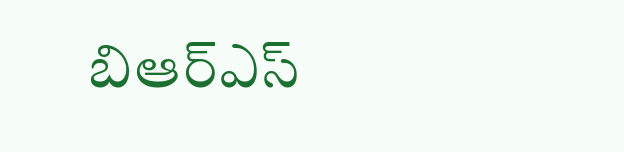బిఆర్ఎస్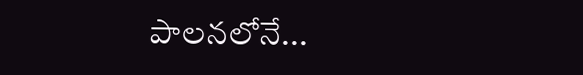పాలనలోనే...